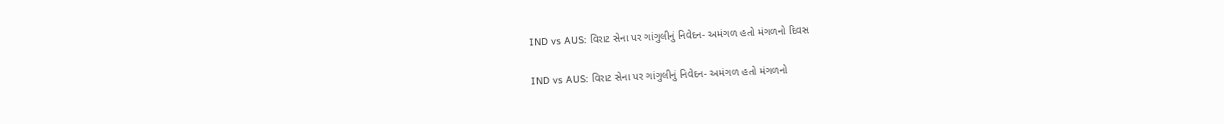IND vs AUS: વિરાટ સેના પર ગાંગુલીનું નિવેદન- અમંગળ હતો મંગળનો દિવસ

IND vs AUS: વિરાટ સેના પર ગાંગુલીનું નિવેદન- અમંગળ હતો મંગળનો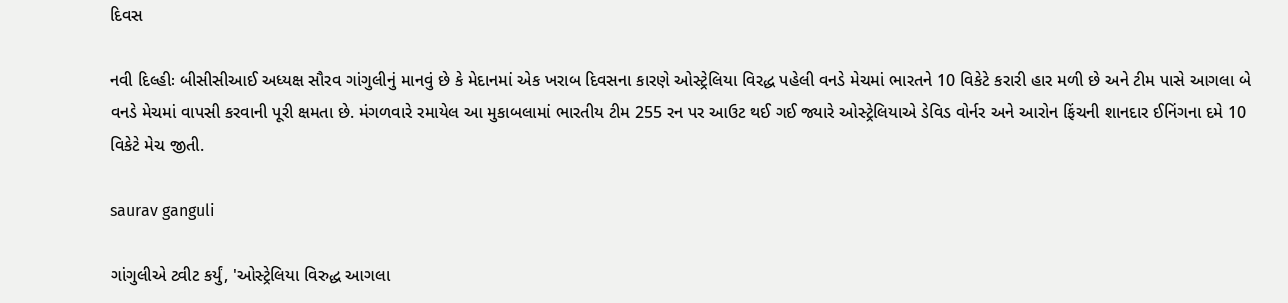દિવસ

નવી દિલ્હીઃ બીસીસીઆઈ અધ્યક્ષ સૌરવ ગાંગુલીનું માનવું છે કે મેદાનમાં એક ખરાબ દિવસના કારણે ઓસ્ટ્રેલિયા વિરદ્ધ પહેલી વનડે મેચમાં ભારતને 10 વિકેટે કરારી હાર મળી છે અને ટીમ પાસે આગલા બે વનડે મેચમાં વાપસી કરવાની પૂરી ક્ષમતા છે. મંગળવારે રમાયેલ આ મુકાબલામાં ભારતીય ટીમ 255 રન પર આઉટ થઈ ગઈ જ્યારે ઓસ્ટ્રેલિયાએ ડેવિડ વોર્નર અને આરોન ફિંચની શાનદાર ઈનિંગના દમે 10 વિકેટે મેચ જીતી.

saurav ganguli

ગાંગુલીએ ટ્વીટ કર્યું, 'ઓસ્ટ્રેલિયા વિરુદ્ધ આગલા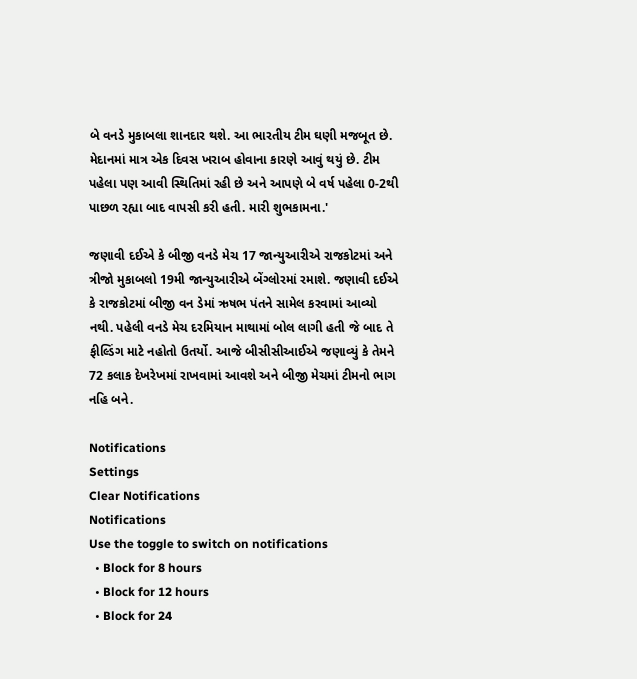બે વનડે મુકાબલા શાનદાર થશે. આ ભારતીય ટીમ ઘણી મજબૂત છે. મેદાનમાં માત્ર એક દિવસ ખરાબ હોવાના કારણે આવું થયું છે. ટીમ પહેલા પણ આવી સ્થિતિમાં રહી છે અને આપણે બે વર્ષ પહેલા 0-2થી પાછળ રહ્યા બાદ વાપસી કરી હતી. મારી શુભકામના.'

જણાવી દઈએ કે બીજી વનડે મેચ 17 જાન્યુઆરીએ રાજકોટમાં અને ત્રીજો મુકાબલો 19મી જાન્યુઆરીએ બેંગ્લોરમાં રમાશે. જણાવી દઈએ કે રાજકોટમાં બીજી વન ડેમાં ઋષભ પંતને સામેલ કરવામાં આવ્યો નથી. પહેલી વનડે મેચ દરમિયાન માથામાં બોલ લાગી હતી જે બાદ તે ફીલ્ડિંગ માટે નહોતો ઉતર્યો. આજે બીસીસીઆઈએ જણાવ્યું કે તેમને 72 કલાક દેખરેખમાં રાખવામાં આવશે અને બીજી મેચમાં ટીમનો ભાગ નહિ બને.

Notifications
Settings
Clear Notifications
Notifications
Use the toggle to switch on notifications
  • Block for 8 hours
  • Block for 12 hours
  • Block for 24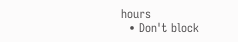hours
  • Don't block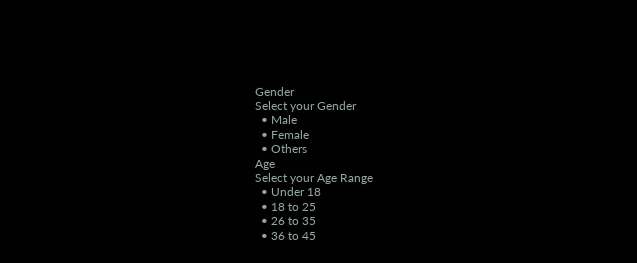Gender
Select your Gender
  • Male
  • Female
  • Others
Age
Select your Age Range
  • Under 18
  • 18 to 25
  • 26 to 35
  • 36 to 45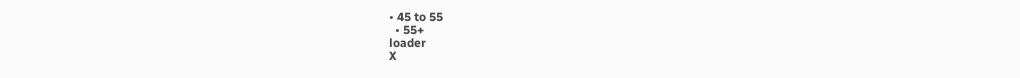• 45 to 55
  • 55+
loader
X